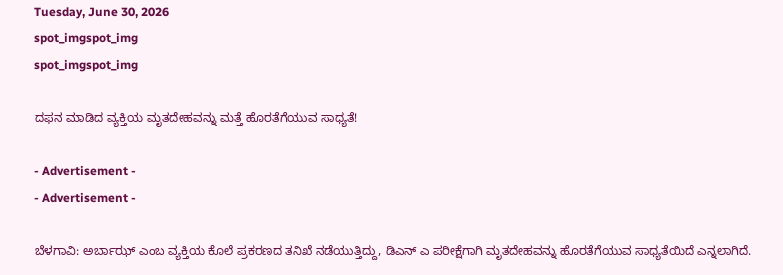Tuesday, June 30, 2026
spot_imgspot_img
spot_imgspot_img

ದಫನ ಮಾಡಿದ ವ್ಯಕ್ತಿಯ ಮೃತದೇಹವನ್ನು ಮತ್ತೆ ಹೊರತೆಗೆಯುವ ಸಾಧ್ಯತೆ!

- Advertisement -
- Advertisement -

ಬೆಳಗಾವಿ: ಅರ್ಬಾಝ್ ಎಂಬ ವ್ಯಕ್ತಿಯ ಕೊಲೆ ಪ್ರಕರಣದ ತನಿಖೆ ನಡೆಯುತ್ತಿದ್ದು, ಡಿಎನ್ ಎ ಪರೀಕ್ಷೆಗಾಗಿ ಮೃತದೇಹವನ್ನು ಹೊರತೆಗೆಯುವ ಸಾಧ್ಯತೆಯಿದೆ ಎನ್ನಲಾಗಿದೆ.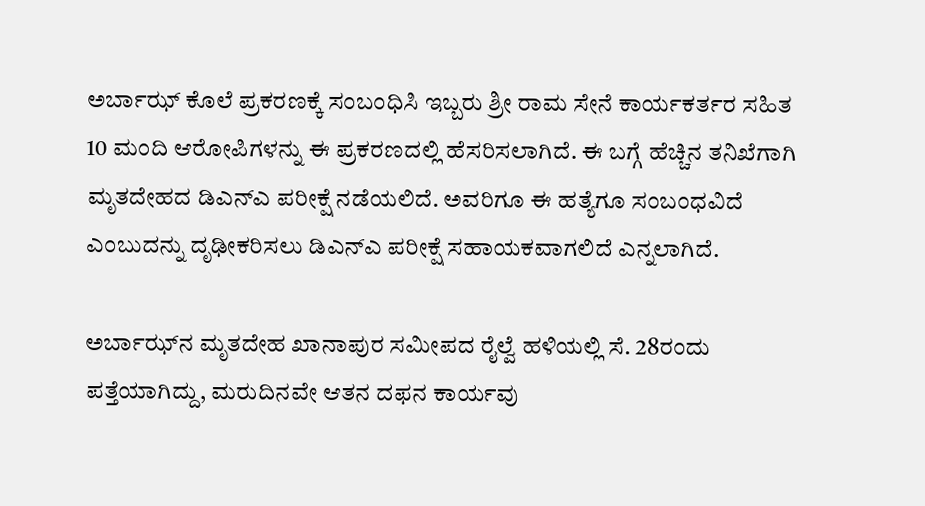ಅರ್ಬಾಝ್ ಕೊಲೆ ಪ್ರಕರಣಕ್ಕೆ ಸಂಬಂಧಿಸಿ ಇಬ್ಬರು ಶ್ರೀ ರಾಮ ಸೇನೆ ಕಾರ್ಯಕರ್ತರ ಸಹಿತ 10 ಮಂದಿ ಆರೋಪಿಗಳನ್ನು ಈ ಪ್ರಕರಣದಲ್ಲಿ ಹೆಸರಿಸಲಾಗಿದೆ. ಈ ಬಗ್ಗೆ ಹೆಚ್ಚಿನ ತನಿಖೆಗಾಗಿ ಮೃತದೇಹದ ಡಿಎನ್ಎ ಪರೀಕ್ಷೆ ನಡೆಯಲಿದೆ. ಅವರಿಗೂ ಈ ಹತ್ಯೆಗೂ ಸಂಬಂಧವಿದೆ ಎಂಬುದನ್ನು ದೃಢೀಕರಿಸಲು ಡಿಎನ್‍ಎ ಪರೀಕ್ಷೆ ಸಹಾಯಕವಾಗಲಿದೆ ಎನ್ನಲಾಗಿದೆ.

ಅರ್ಬಾಝ್‍ನ ಮೃತದೇಹ ಖಾನಾಪುರ ಸಮೀಪದ ರೈಲ್ವೆ ಹಳಿಯಲ್ಲಿ ಸೆ. 28ರಂದು ಪತ್ತೆಯಾಗಿದ್ದು, ಮರುದಿನವೇ ಆತನ ದಫನ ಕಾರ್ಯವು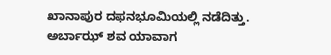ಖಾನಾಪುರ ದಫನಭೂಮಿಯಲ್ಲಿ ನಡೆದಿತ್ತು. ಅರ್ಬಾಝ್ ಶವ ಯಾವಾಗ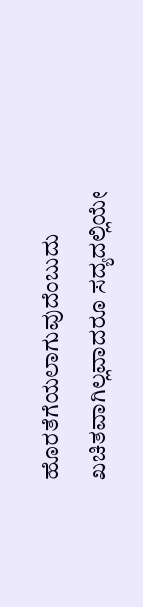ಹೊರತೆಗೆಯಲಾಗುವುದೆಂಬುದು ಖಚಿತವಾಗಿಲ್ಲವಾದರೂ ಸದ್ಯದಲ್ಲಿಯೇ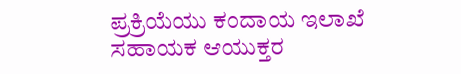ಪ್ರಕ್ರಿಯೆಯು ಕಂದಾಯ ಇಲಾಖೆ ಸಹಾಯಕ ಆಯುಕ್ತರ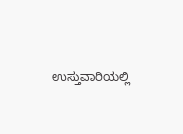ಉಸ್ತುವಾರಿಯಲ್ಲಿ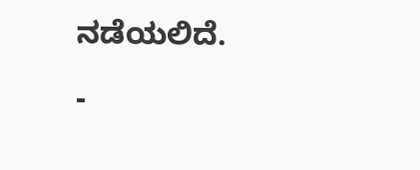ನಡೆಯಲಿದೆ.

-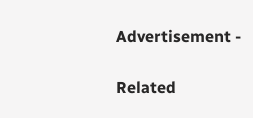Advertisement -

Related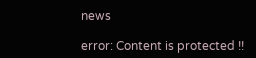news

error: Content is protected !!